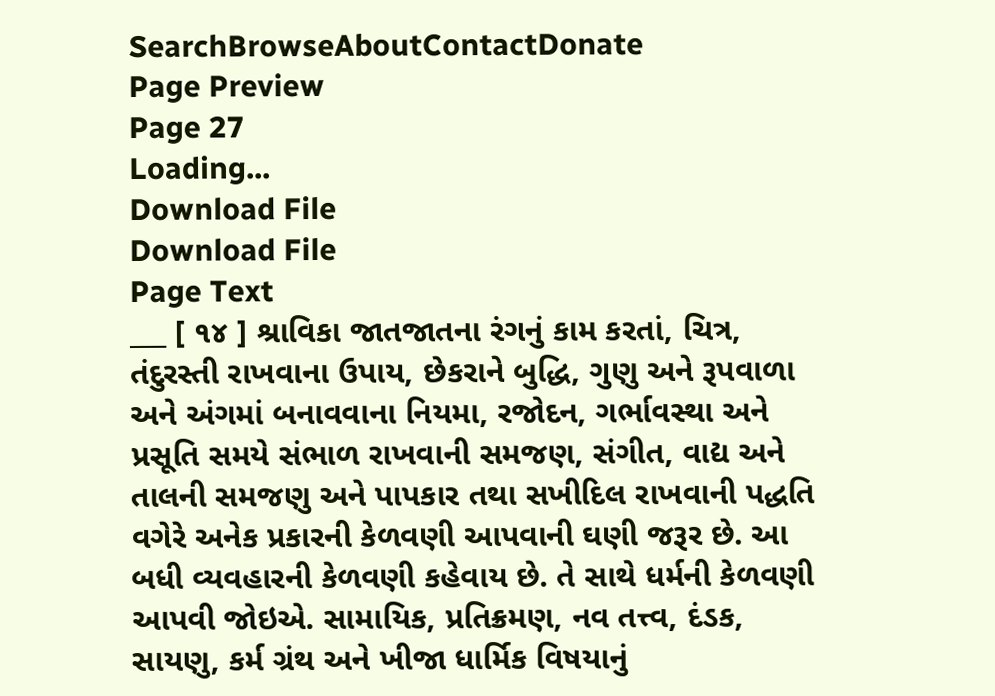SearchBrowseAboutContactDonate
Page Preview
Page 27
Loading...
Download File
Download File
Page Text
___ [ ૧૪ ] શ્રાવિકા જાતજાતના રંગનું કામ કરતાં, ચિત્ર, તંદુરસ્તી રાખવાના ઉપાય, છેકરાને બુદ્ધિ, ગુણુ અને રૂપવાળા અને અંગમાં બનાવવાના નિયમા, રજોદન, ગર્ભાવસ્થા અને પ્રસૂતિ સમયે સંભાળ રાખવાની સમજણ, સંગીત, વાદ્ય અને તાલની સમજણુ અને પાપકાર તથા સખીદિલ રાખવાની પદ્ધતિ વગેરે અનેક પ્રકારની કેળવણી આપવાની ઘણી જરૂર છે. આ બધી વ્યવહારની કેળવણી કહેવાય છે. તે સાથે ધર્મની કેળવણી આપવી જોઇએ. સામાયિક, પ્રતિક્રમણ, નવ તત્ત્વ, દંડક, સાયણુ, કર્મ ગ્રંથ અને ખીજા ધાર્મિક વિષયાનું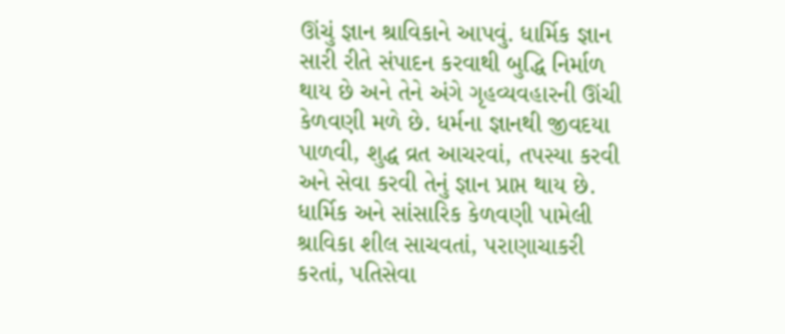ઊંચું જ્ઞાન શ્રાવિકાને આપવું. ધાર્મિક જ્ઞાન સારી રીતે સંપાદન કરવાથી બુદ્ધિ નિર્માળ થાય છે અને તેને અંગે ગૃહવ્યવહારની ઊંચી કેળવણી મળે છે. ધર્મના જ્ઞાનથી જીવદયા પાળવી, શુદ્ધ વ્રત આચરવાં, તપસ્યા કરવી અને સેવા કરવી તેનું જ્ઞાન પ્રાપ્ત થાય છે. ધાર્મિક અને સાંસારિક કેળવણી પામેલી શ્રાવિકા શીલ સાચવતાં, પરાણાચાકરી કરતાં, પતિસેવા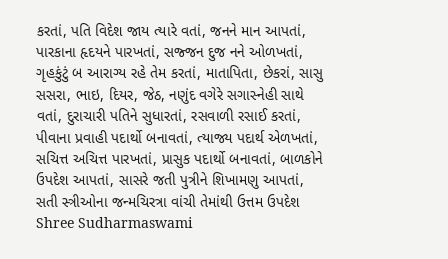કરતાં, પતિ વિદેશ જાય ત્યારે વતાં, જનને માન આપતાં, પારકાના હૃદયને પારખતાં, સજ્જન દુજ નને ઓળખતાં, ગૃહકુંટું બ આરાગ્ય રહે તેમ કરતાં, માતાપિતા, છેકરાં, સાસુ સસરા, ભાઇ, દિયર, જેઠ, નણુંદ વગેરે સગાસ્નેહી સાથે વતાં, દુરાચારી પતિને સુધારતાં, રસવાળી રસાઈ કરતાં, પીવાના પ્રવાહી પદાર્થો બનાવતાં, ત્યાજ્ય પદાર્થ એળખતાં, સચિત્ત અચિત્ત પારખતાં, પ્રાસુક પદાર્થો બનાવતાં, બાળકોને ઉપદેશ આપતાં, સાસરે જતી પુત્રીને શિખામણુ આપતાં, સતી સ્ત્રીઓના જન્મચિરત્રા વાંચી તેમાંથી ઉત્તમ ઉપદેશ Shree Sudharmaswami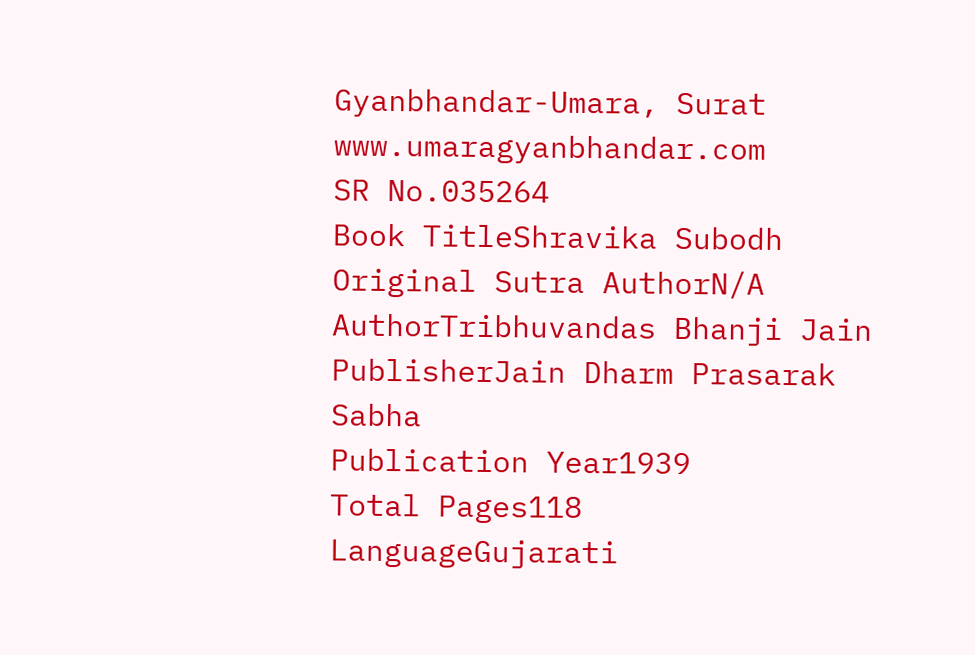Gyanbhandar-Umara, Surat www.umaragyanbhandar.com
SR No.035264
Book TitleShravika Subodh
Original Sutra AuthorN/A
AuthorTribhuvandas Bhanji Jain
PublisherJain Dharm Prasarak Sabha
Publication Year1939
Total Pages118
LanguageGujarati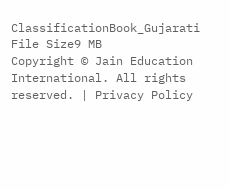ClassificationBook_Gujarati
File Size9 MB
Copyright © Jain Education International. All rights reserved. | Privacy Policy